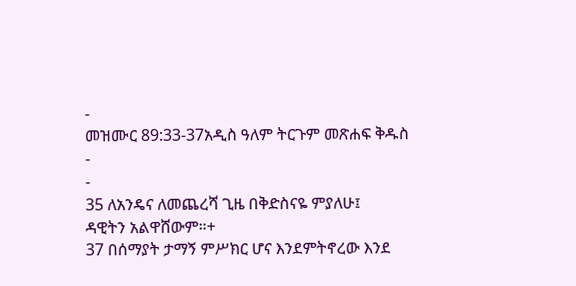-
መዝሙር 89:33-37አዲስ ዓለም ትርጉም መጽሐፍ ቅዱስ
-
-
35 ለአንዴና ለመጨረሻ ጊዜ በቅድስናዬ ምያለሁ፤
ዳዊትን አልዋሸውም።+
37 በሰማያት ታማኝ ምሥክር ሆና እንደምትኖረው እንደ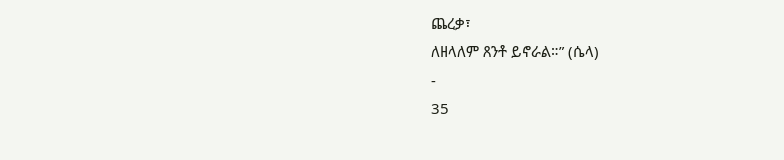ጨረቃ፣
ለዘላለም ጸንቶ ይኖራል።” (ሴላ)
-
35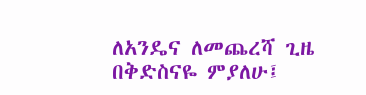ለአንዴና ለመጨረሻ ጊዜ በቅድስናዬ ምያለሁ፤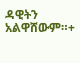ዳዊትን አልዋሸውም።+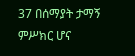37 በሰማያት ታማኝ ምሥክር ሆና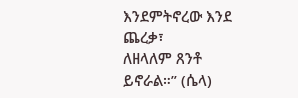እንደምትኖረው እንደ ጨረቃ፣
ለዘላለም ጸንቶ ይኖራል።” (ሴላ)